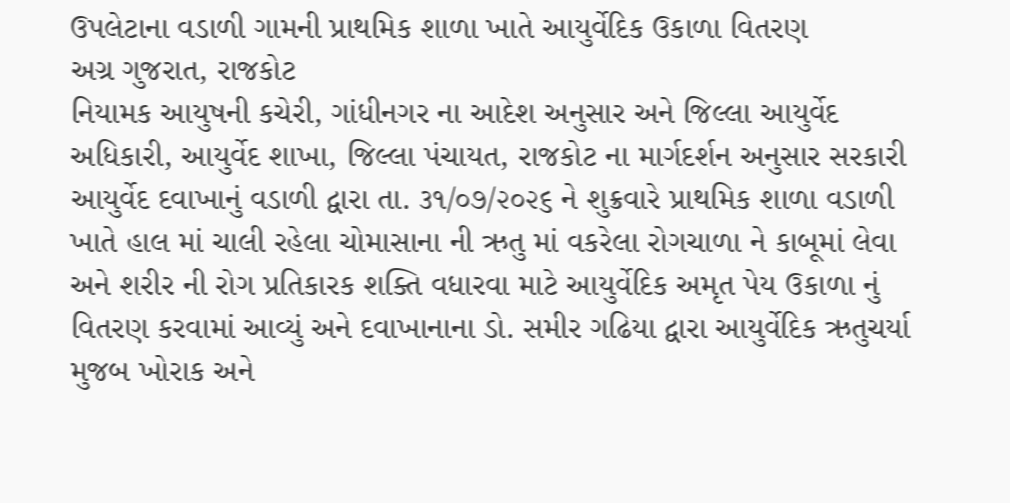ઉપલેટાના વડાળી ગામની પ્રાથમિક શાળા ખાતે આયુર્વેદિક ઉકાળા વિતરણ
અગ્ર ગુજરાત, રાજકોટ
નિયામક આયુષની કચેરી, ગાંધીનગર ના આદેશ અનુસાર અને જિલ્લા આયુર્વેદ અધિકારી, આયુર્વેદ શાખા, જિલ્લા પંચાયત, રાજકોટ ના માર્ગદર્શન અનુસાર સરકારી આયુર્વેદ દવાખાનું વડાળી દ્વારા તા. ૩૧/૦૭/૨૦૨૬ ને શુક્રવારે પ્રાથમિક શાળા વડાળી ખાતે હાલ માં ચાલી રહેલા ચોમાસાના ની ઋતુ માં વકરેલા રોગચાળા ને કાબૂમાં લેવા અને શરીર ની રોગ પ્રતિકારક શક્તિ વધારવા માટે આયુર્વેદિક અમૃત પેય ઉકાળા નું વિતરણ કરવામાં આવ્યું અને દવાખાનાના ડો. સમીર ગઢિયા દ્વારા આયુર્વેદિક ઋતુચર્યા મુજબ ખોરાક અને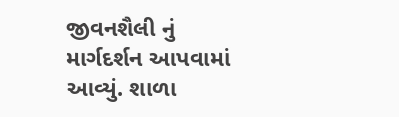જીવનશૈલી નું માર્ગદર્શન આપવામાં આવ્યું. શાળા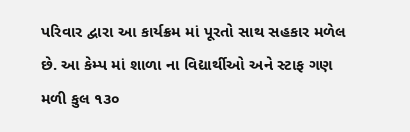પરિવાર દ્વારા આ કાર્યક્રમ માં પૂરતો સાથ સહકાર મળેલ છે. આ કેમ્પ માં શાળા ના વિદ્યાર્થીઓ અને સ્ટાફ ગણ મળી કુલ ૧૩૦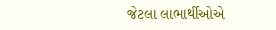જેટલા લાભાર્થીઓએ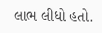લાભ લીધો હતો.